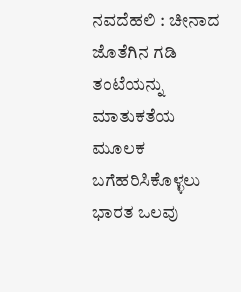ನವದೆಹಲಿ : ಚೀನಾದ ಜೊತೆಗಿನ ಗಡಿ ತಂಟೆಯನ್ನು ಮಾತುಕತೆಯ ಮೂಲಕ ಬಗೆಹರಿಸಿಕೊಳ್ಳಲು ಭಾರತ ಒಲವು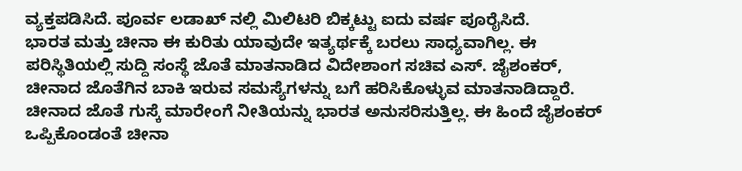ವ್ಯಕ್ತಪಡಿಸಿದೆ. ಪೂರ್ವ ಲಡಾಖ್ ನಲ್ಲಿ ಮಿಲಿಟರಿ ಬಿಕ್ಕಟ್ಟು ಐದು ವರ್ಷ ಪೂರೈಸಿದೆ.
ಭಾರತ ಮತ್ತು ಚೀನಾ ಈ ಕುರಿತು ಯಾವುದೇ ಇತ್ಯರ್ಥಕ್ಕೆ ಬರಲು ಸಾಧ್ಯವಾಗಿಲ್ಲ. ಈ ಪರಿಸ್ಥಿತಿಯಲ್ಲಿ ಸುದ್ದಿ ಸಂಸ್ಥೆ ಜೊತೆ ಮಾತನಾಡಿದ ವಿದೇಶಾಂಗ ಸಚಿವ ಎಸ್. ಜೈಶಂಕರ್, ಚೀನಾದ ಜೊತೆಗಿನ ಬಾಕಿ ಇರುವ ಸಮಸ್ಯೆಗಳನ್ನು ಬಗೆ ಹರಿಸಿಕೊಳ್ಳುವ ಮಾತನಾಡಿದ್ದಾರೆ.
ಚೀನಾದ ಜೊತೆ ಗುಸ್ಕೆ ಮಾರೇಂಗೆ ನೀತಿಯನ್ನು ಭಾರತ ಅನುಸರಿಸುತ್ತಿಲ್ಲ. ಈ ಹಿಂದೆ ಜೈಶಂಕರ್ ಒಪ್ಪಿಕೊಂಡಂತೆ ಚೀನಾ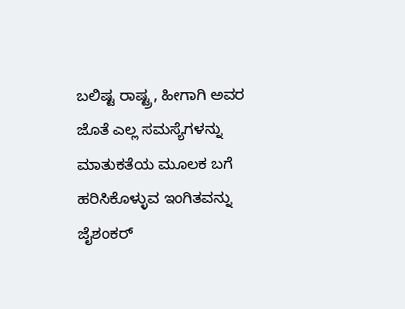ಬಲಿಷ್ಟ ರಾಷ್ಟ್ರ, ಹೀಗಾಗಿ ಅವರ ಜೊತೆ ಎಲ್ಲ ಸಮಸ್ಯೆಗಳನ್ನು ಮಾತುಕತೆಯ ಮೂಲಕ ಬಗೆ ಹರಿಸಿಕೊಳ್ಳುವ ಇಂಗಿತವನ್ನು ಜೈಶಂಕರ್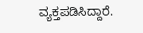ವ್ಯಕ್ತಪಡಿಸಿದ್ದಾರೆ.